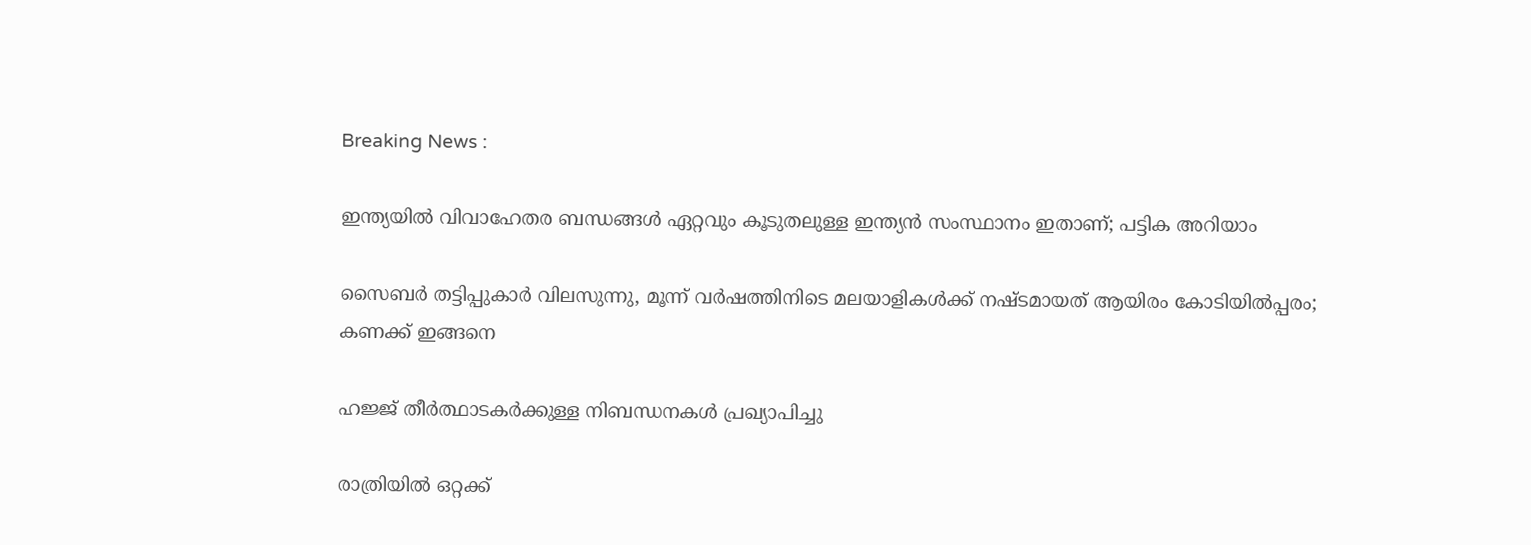Breaking News :

ഇന്ത്യയില്‍ വിവാഹേതര ബന്ധങ്ങള്‍ ഏറ്റവും കൂടുതലുള്ള ഇന്ത്യന്‍ സംസ്ഥാനം ഇതാണ്; പട്ടിക അറിയാം

സൈബര്‍ തട്ടിപ്പുകാര്‍ വിലസുന്നു, മൂന്ന് വര്‍ഷത്തിനിടെ മലയാളികള്‍ക്ക് നഷ്ടമായത് ആയിരം കോടിയില്‍പ്പരം; കണക്ക് ഇങ്ങനെ

ഹജ്ജ് തീർത്ഥാടകർക്കുള്ള നിബന്ധനകൾ പ്രഖ്യാപിച്ചു

രാത്രിയിൽ ഒറ്റക്ക്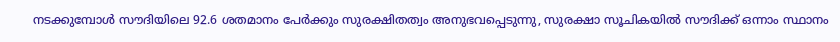നടക്കുമ്പോൾ സൗദിയിലെ 92.6 ശതമാനം പേർക്കും സുരക്ഷിതത്വം അനുഭവപ്പെടുന്നു, സുരക്ഷാ സൂചികയിൽ സൗദിക്ക് ഒന്നാം സ്ഥാനം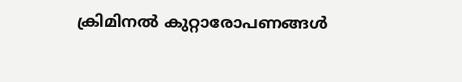ക്രിമിനല്‍ കുറ്റാരോപണങ്ങള്‍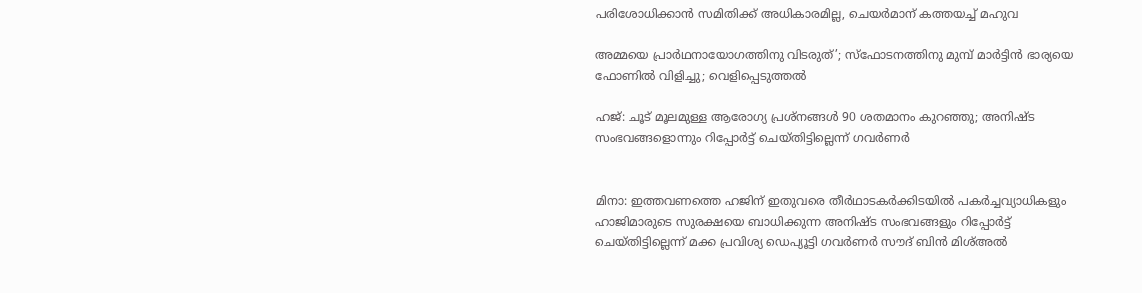പരിശോധിക്കാന്‍ സമിതിക്ക്‌ അധികാരമില്ല, ചെയര്‍മാന്‌ കത്തയച്ച് മഹുവ

അമ്മയെ പ്രാര്‍ഥനായോഗത്തിനു വിടരുത്’; സ്‌ഫോടനത്തിനു മുമ്പ് മാര്‍ട്ടിന്‍ ഭാര്യയെ ഫോണില്‍ വിളിച്ചു; വെളിപ്പെടുത്തല്‍

ഹജ്: ചൂട് മൂലമുള്ള ആരോഗ്യ പ്രശ്‌നങ്ങള്‍ 90 ശതമാനം കുറഞ്ഞു; അനിഷ്ട സംഭവങ്ങളൊന്നും റിപ്പോര്‍ട്ട് ചെയ്തിട്ടില്ലെന്ന് ഗവര്‍ണര്‍


മിനാ: ഇത്തവണത്തെ ഹജിന് ഇതുവരെ തീര്‍ഥാടകര്‍ക്കിടയില്‍ പകര്‍ച്ചവ്യാധികളും ഹാജിമാരുടെ സുരക്ഷയെ ബാധിക്കുന്ന അനിഷ്ട സംഭവങ്ങളും റിപ്പോര്‍ട്ട് ചെയ്തിട്ടില്ലെന്ന് മക്ക പ്രവിശ്യ ഡെപ്യൂട്ടി ഗവര്‍ണര്‍ സൗദ് ബിന്‍ മിശ്അല്‍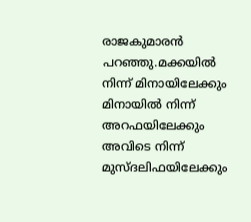രാജകുമാരന്‍ പറഞ്ഞു.മക്കയില്‍ നിന്ന് മിനായിലേക്കും മിനായില്‍ നിന്ന് അറഫയിലേക്കും അവിടെ നിന്ന് മുസ്ദലിഫയിലേക്കും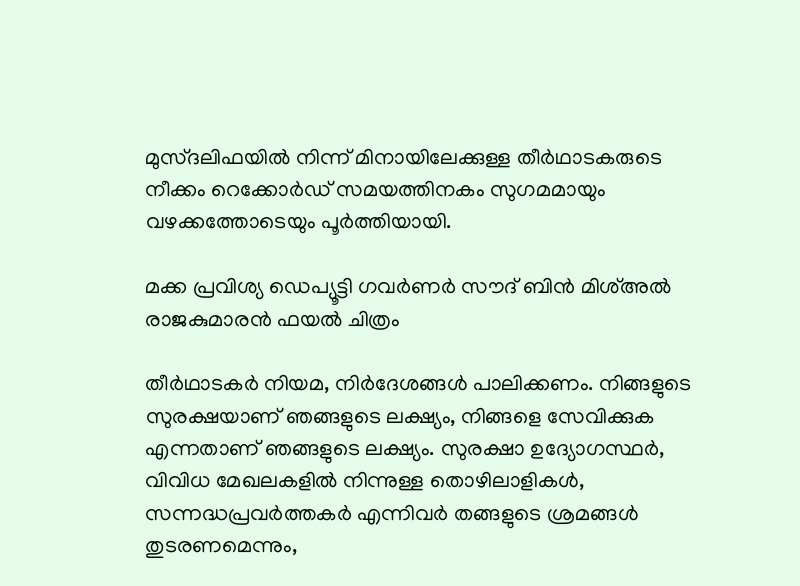മുസ്ദലിഫയില്‍ നിന്ന് മിനായിലേക്കുള്ള തീര്‍ഥാടകരുടെ നീക്കം റെക്കോര്‍ഡ് സമയത്തിനകം സുഗമമായും വഴക്കത്തോടെയും പൂര്‍ത്തിയായി.

മക്ക പ്രവിശ്യ ഡെപ്യൂട്ടി ഗവര്‍ണര്‍ സൗദ് ബിന്‍ മിശ്അല്‍ രാജകുമാരന്‍ ഫയല്‍ ചിത്രം

തീര്‍ഥാടകര്‍ നിയമ, നിര്‍ദേശങ്ങള്‍ പാലിക്കണം. നിങ്ങളുടെ സുരക്ഷയാണ് ഞങ്ങളുടെ ലക്ഷ്യം, നിങ്ങളെ സേവിക്കുക എന്നതാണ് ഞങ്ങളുടെ ലക്ഷ്യം. സുരക്ഷാ ഉദ്യോഗസ്ഥര്‍, വിവിധ മേഖലകളില്‍ നിന്നുള്ള തൊഴിലാളികള്‍, സന്നദ്ധപ്രവര്‍ത്തകര്‍ എന്നിവര്‍ തങ്ങളുടെ ശ്രമങ്ങള്‍ തുടരണമെന്നും,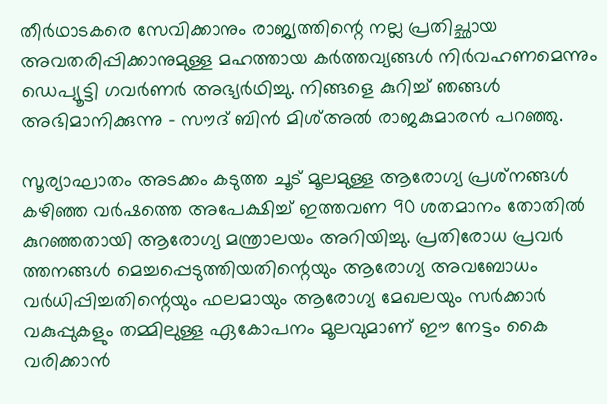തീര്‍ഥാടകരെ സേവിക്കാനും രാജ്യത്തിന്റെ നല്ല പ്രതിച്ഛായ അവതരിപ്പിക്കാനുമുള്ള മഹത്തായ കര്‍ത്തവ്യങ്ങള്‍ നിര്‍വഹണമെന്നും ഡെപ്യൂട്ടി ഗവര്‍ണര്‍ അഭ്യര്‍ഥിച്ചു. നിങ്ങളെ കുറിച്ച് ഞങ്ങള്‍ അഭിമാനിക്കുന്നു – സൗദ് ബിന്‍ മിശ്അല്‍ രാജകുമാരന്‍ പറഞ്ഞു.

സൂര്യാഘാതം അടക്കം കടുത്ത ചൂട് മൂലമുള്ള ആരോഗ്യ പ്രശ്‌നങ്ങള്‍ കഴിഞ്ഞ വര്‍ഷത്തെ അപേക്ഷിച്ച് ഇത്തവണ 90 ശതമാനം തോതില്‍ കുറഞ്ഞതായി ആരോഗ്യ മന്ത്രാലയം അറിയിച്ചു. പ്രതിരോധ പ്രവര്‍ ത്തനങ്ങള്‍ മെച്ചപ്പെടുത്തിയതിന്റെയും ആരോഗ്യ അവബോധം വര്‍ധിപ്പിച്ചതിന്റെയും ഫലമായും ആരോഗ്യ മേഖലയും സര്‍ക്കാര്‍ വകുപ്പുകളും തമ്മിലുള്ള ഏകോപനം മൂലവുമാണ് ഈ നേട്ടം കൈ വരിക്കാന്‍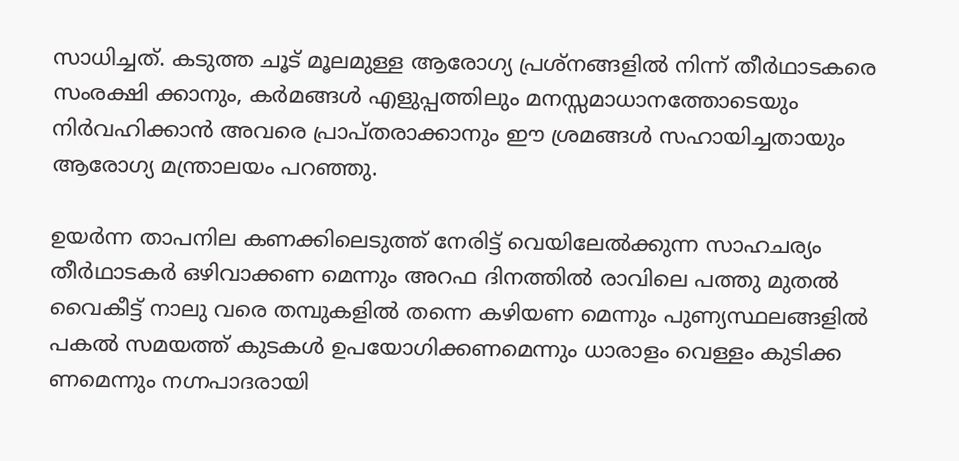സാധിച്ചത്. കടുത്ത ചൂട് മൂലമുള്ള ആരോഗ്യ പ്രശ്‌നങ്ങളില്‍ നിന്ന് തീര്‍ഥാടകരെ സംരക്ഷി ക്കാനും, കര്‍മങ്ങള്‍ എളുപ്പത്തിലും മനസ്സമാധാനത്തോടെയും നിര്‍വഹിക്കാന്‍ അവരെ പ്രാപ്തരാക്കാനും ഈ ശ്രമങ്ങള്‍ സഹായിച്ചതായും ആരോഗ്യ മന്ത്രാലയം പറഞ്ഞു.

ഉയര്‍ന്ന താപനില കണക്കിലെടുത്ത് നേരിട്ട് വെയിലേല്‍ക്കുന്ന സാഹചര്യം തീര്‍ഥാടകര്‍ ഒഴിവാക്കണ മെന്നും അറഫ ദിനത്തില്‍ രാവിലെ പത്തു മുതല്‍ വൈകീട്ട് നാലു വരെ തമ്പുകളില്‍ തന്നെ കഴിയണ മെന്നും പുണ്യസ്ഥലങ്ങളില്‍ പകല്‍ സമയത്ത് കുടകള്‍ ഉപയോഗിക്കണമെന്നും ധാരാളം വെള്ളം കുടിക്ക ണമെന്നും നഗ്നപാദരായി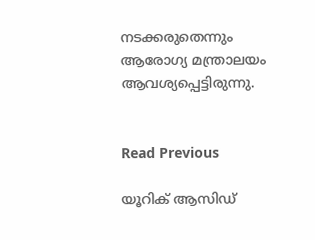നടക്കരുതെന്നും ആരോഗ്യ മന്ത്രാലയം ആവശ്യപ്പെട്ടിരുന്നു.


Read Previous

യൂറിക് ആസിഡ്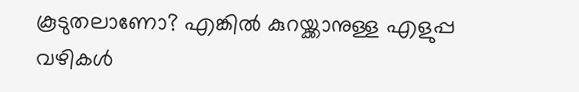കൂടുതലാണോ? എങ്കിൽ കുറയ്ക്കാനുള്ള എളുപ്പ വഴികൾ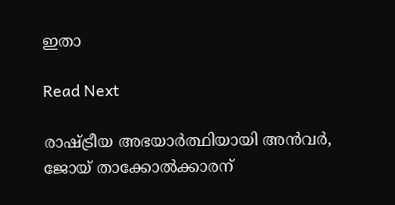ഇതാ

Read Next

രാഷ്ട്രീയ അഭയാ‍ർത്ഥിയായി അൻവർ, ജോയ് താക്കോൽക്കാരന്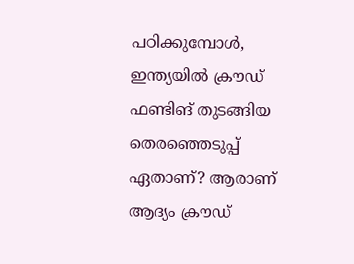പഠിക്കുമ്പോൾ, ഇന്ത്യയിൽ ക്രൗഡ് ഫണ്ടിങ് തുടങ്ങിയ തെരഞ്ഞെടുപ്പ് ഏതാണ്? ആരാണ് ആദ്യം ക്രൗഡ്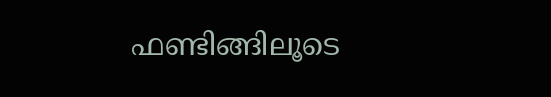ഫണ്ടിങ്ങിലൂടെ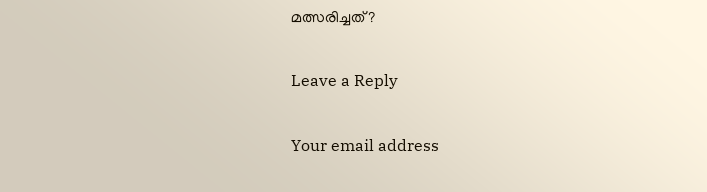മത്സരിച്ചത്?

Leave a Reply

Your email address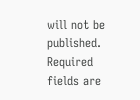will not be published. Required fields are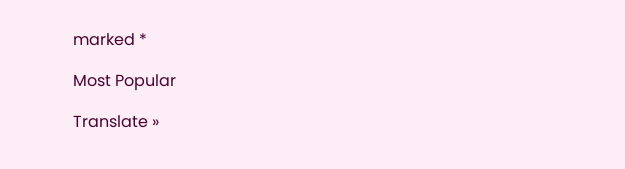marked *

Most Popular

Translate »